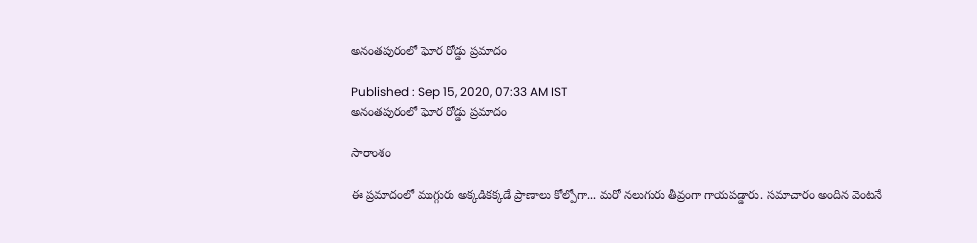అనంతపురంలో ఘోర రోడ్డు ప్రమాదం

Published : Sep 15, 2020, 07:33 AM IST
అనంతపురంలో ఘోర రోడ్డు ప్రమాదం

సారాంశం

ఈ ప్రమాదంలో ముగ్గురు అక్కడికక్కడే ప్రాణాలు కోల్పోగా... మరో నలుగురు తీవ్రంగా గాయపడ్డారు. సమాచారం అందిన వెంటనే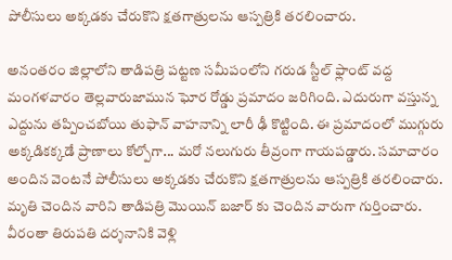పోలీసులు అక్కడకు చేరుకొని క్షతగాత్రులను ఆస్పత్రికి తరలించారు.

అనంతరం జిల్లాలోని తాడిపత్రి పట్టణ సమీపంలోని గరుడ స్టీల్ ఫ్లాంట్ వద్ద మంగళవారం తెల్లవారుజామున ఘోర రోడ్డు ప్రమాదం జరిగింది. ఎదురుగా వస్తున్న ఎద్దును తప్పించబోయి తుఫాన్ వాహనాన్ని లారీ ఢీ కొట్టింది. ఈ ప్రమాదంలో ముగ్గురు అక్కడికక్కడే ప్రాణాలు కోల్పోగా... మరో నలుగురు తీవ్రంగా గాయపడ్డారు. సమాచారం అందిన వెంటనే పోలీసులు అక్కడకు చేరుకొని క్షతగాత్రులను ఆస్పత్రికి తరలించారు. మృతి చెందిన వారిని తాడిపత్రి మొయిన్ బజార్ కు చెందిన వారుగా గుర్తించారు. వీరంతా తిరుపతి దర్శనానికి వెళ్లి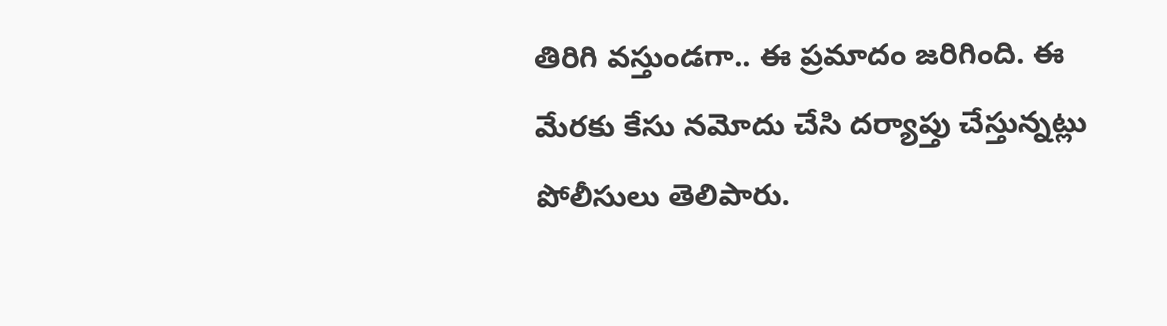తిరిగి వస్తుండగా.. ఈ ప్రమాదం జరిగింది. ఈ మేరకు కేసు నమోదు చేసి దర్యాప్తు చేస్తున్నట్లు పోలీసులు తెలిపారు.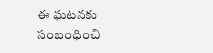ఈ ఘటనకు సంబంధించి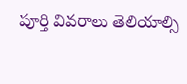పూర్తి వివరాలు తెలియాల్సి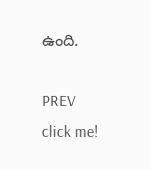ఉంది.

PREV
click me!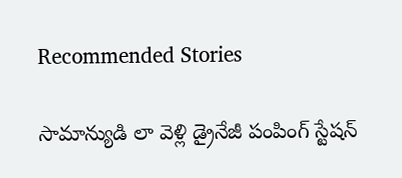Recommended Stories

సామాన్యుడి లా వెళ్లి డ్రైనేజీ పంపింగ్ స్టేషన్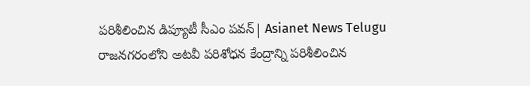పరిశీలించిన డిప్యూటీ సీఎం పవన్| Asianet News Telugu
రాజనగరంలోని అటవీ పరిశోధన కేంద్రాన్ని పరిశీలించిన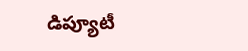డిప్యూటీ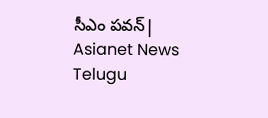సీఎం పవన్| Asianet News Telugu